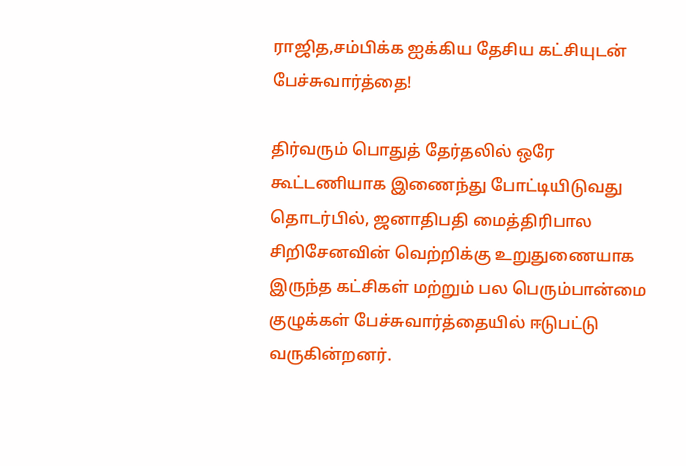ராஜித,சம்பிக்க ஐக்கிய தேசிய கட்சியுடன் பேச்சுவார்த்தை!

திர்வரும் பொதுத் தேர்தலில் ஒரே கூட்டணியாக இணைந்து போட்டியிடுவது தொடர்பில், ஜனாதிபதி மைத்திரிபால சிறிசேனவின் வெற்றிக்கு உறுதுணையாக இருந்த கட்சிகள் மற்றும் பல பெரும்பான்மை குழுக்கள் பேச்சுவார்த்தையில் ஈடுபட்டு வருகின்றனர்.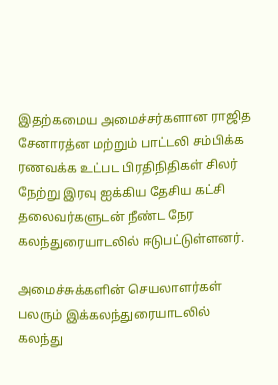இதற்கமைய அமைச்சர்களான ராஜித சேனாரத்ன மற்றும் பாட்டலி சம்பிக்க ரணவக்க உட்பட பிரதிநிதிகள் சிலர் நேற்று இரவு ஐக்கிய தேசிய கட்சி தலைவர்களுடன் நீண்ட நேர கலந்துரையாடலில் ஈடுபட்டுள்ளனர்.

அமைச்சுக்களின் செயலாளர்கள் பலரும் இக்கலந்துரையாடலில் கலந்து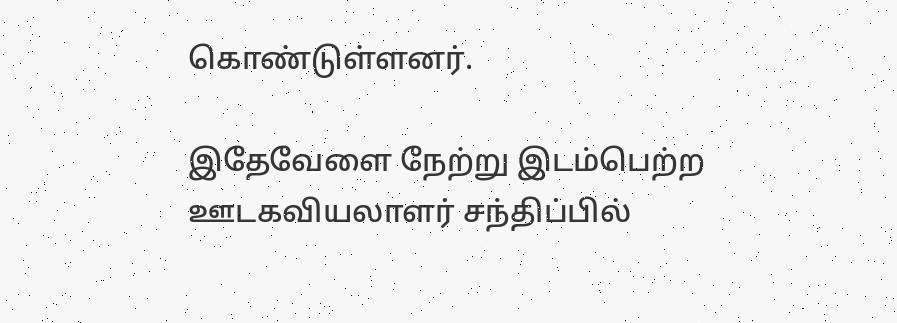கொண்டுள்ளனர்.

இதேவேளை நேற்று இடம்பெற்ற ஊடகவியலாளர் சந்திப்பில்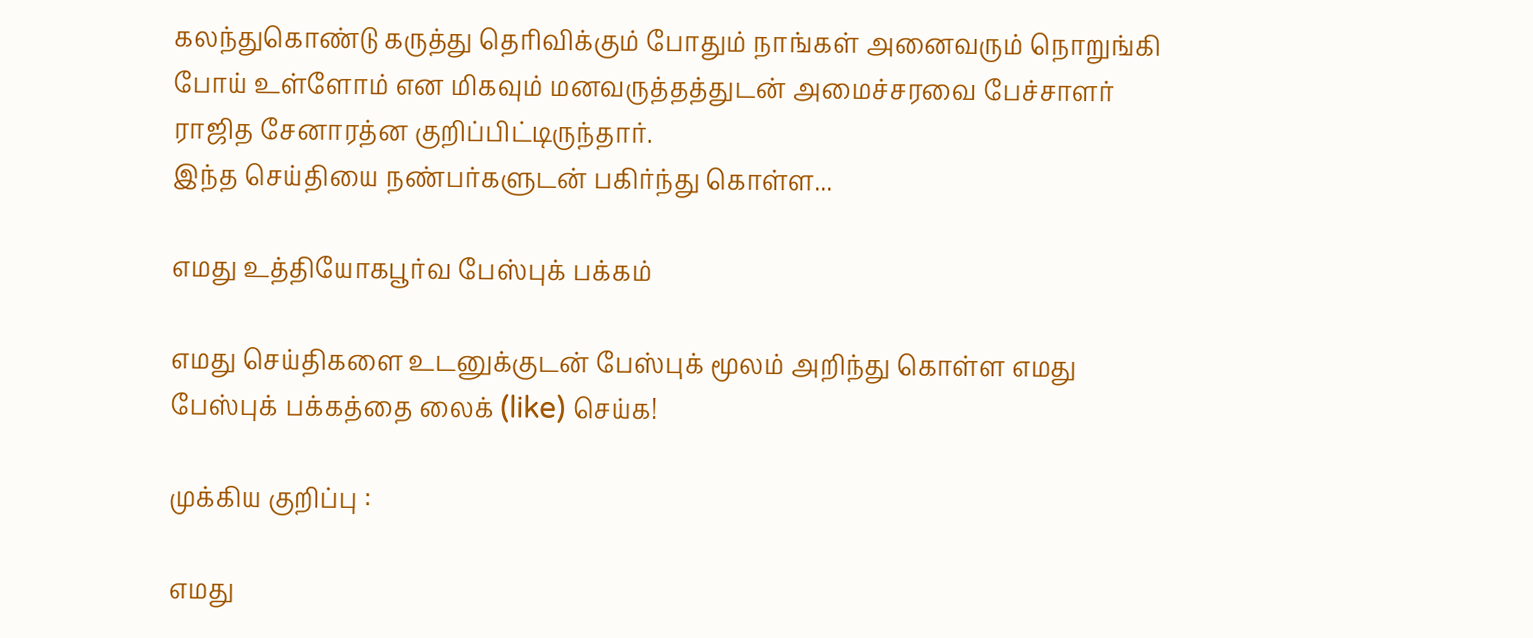கலந்துகொண்டு கருத்து தெரிவிக்கும் போதும் நாங்கள் அனைவரும் நொறுங்கி போய் உள்ளோம் என மிகவும் மனவருத்தத்துடன் அமைச்சரவை பேச்சாளர் ராஜித சேனாரத்ன குறிப்பிட்டிருந்தார்.
இந்த செய்தியை நண்பர்களுடன் பகிர்ந்து கொள்ள...

எமது உத்தியோகபூர்வ பேஸ்புக் பக்கம்

எமது செய்திகளை உடனுக்குடன் பேஸ்புக் மூலம் அறிந்து கொள்ள எமது பேஸ்புக் பக்கத்தை லைக் (like) செய்க!

முக்கிய குறிப்பு :

எமது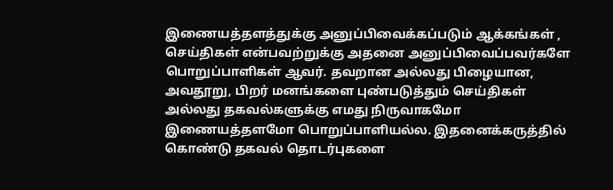இணையத்தளத்துக்கு அனுப்பிவைக்கப்படும் ஆக்கங்கள் , செய்திகள் என்பவற்றுக்கு அதனை அனுப்பிவைப்பவர்களே பொறுப்பாளிகள் ஆவர். தவறான அல்லது பிழையான, அவதூறு, பிறர் மனங்களை புண்படுத்தும் செய்திகள் அல்லது தகவல்களுக்கு எமது நிருவாகமோ இணையத்தளமோ பொறுப்பாளியல்ல. இதனைக்கருத்தில் கொண்டு தகவல் தொடர்புகளை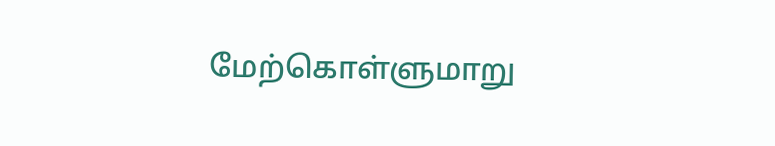மேற்கொள்ளுமாறு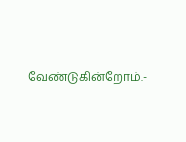வேண்டுகின்றோம்.-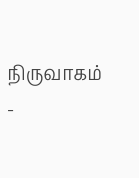நிருவாகம் -